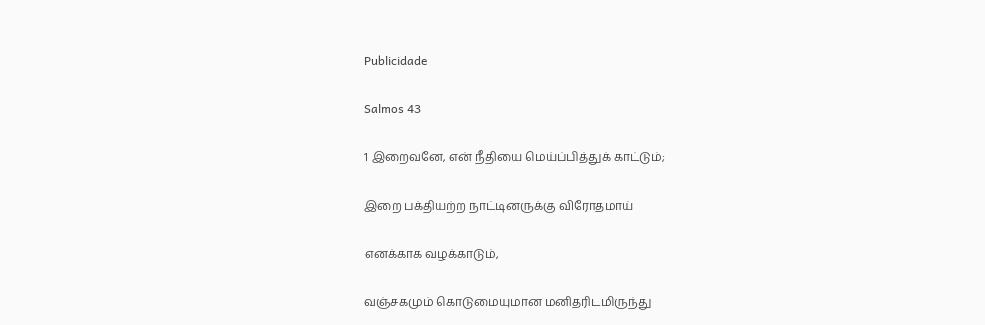Publicidade

Salmos 43

1 இறைவனே, என் நீதியை மெய்ப்பித்துக் காட்டும்;

இறை பக்தியற்ற நாட்டினருக்கு விரோதமாய்

எனக்காக வழக்காடும்,

வஞ்சகமும் கொடுமையுமான மனிதரிடமிருந்து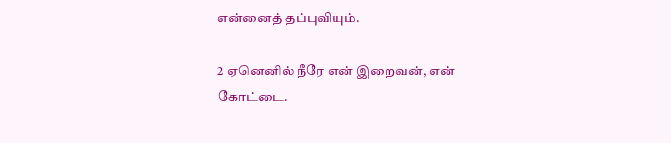என்னைத் தப்புவியும்.

2 ஏனெனில் நீரே என் இறைவன், என் கோட்டை.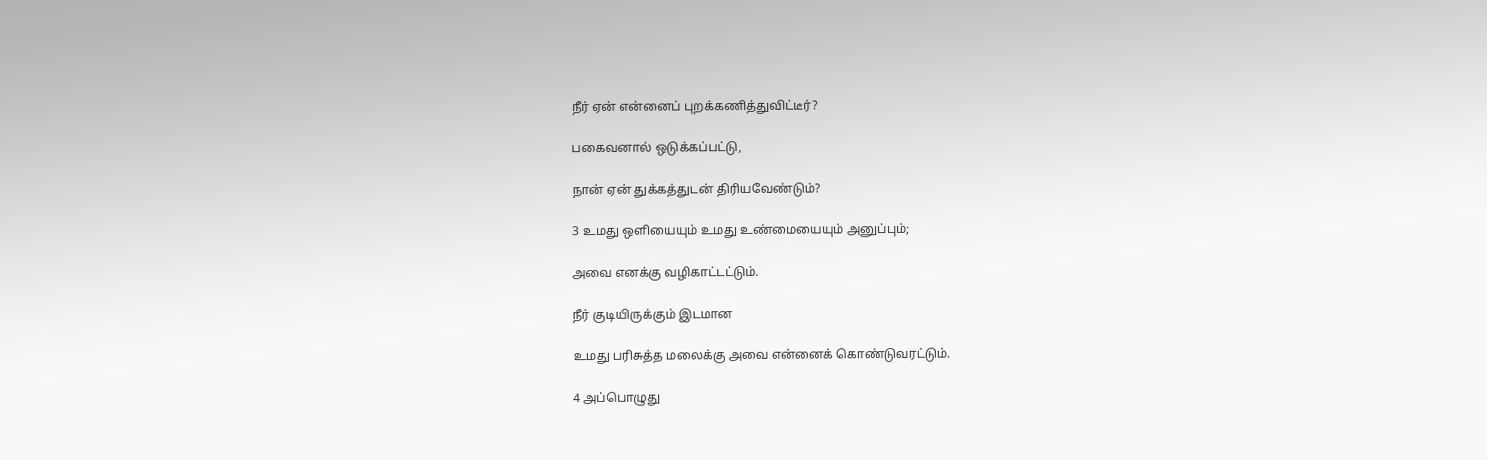நீர் ஏன் என்னைப் புறக்கணித்துவிட்டீர்?

பகைவனால் ஒடுக்கப்பட்டு,

நான் ஏன் துக்கத்துடன் திரியவேண்டும்?

3 உமது ஒளியையும் உமது உண்மையையும் அனுப்பும்;

அவை எனக்கு வழிகாட்டட்டும்.

நீர் குடியிருக்கும் இடமான

உமது பரிசுத்த மலைக்கு அவை என்னைக் கொண்டுவரட்டும்.

4 அப்பொழுது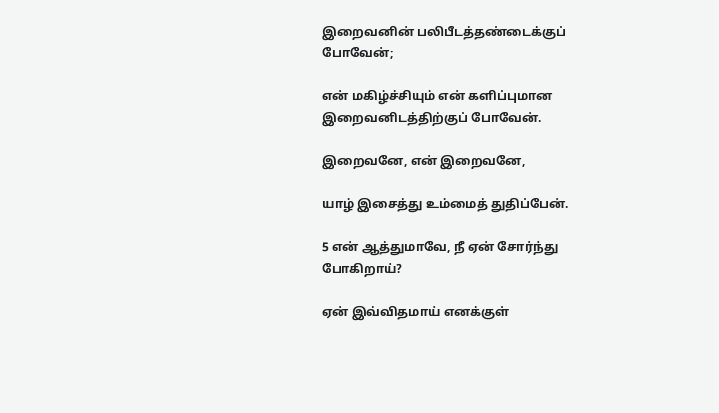இறைவனின் பலிபீடத்தண்டைக்குப் போவேன்;

என் மகிழ்ச்சியும் என் களிப்புமான இறைவனிடத்திற்குப் போவேன்.

இறைவனே, என் இறைவனே,

யாழ் இசைத்து உம்மைத் துதிப்பேன்.

5 என் ஆத்துமாவே, நீ ஏன் சோர்ந்து போகிறாய்?

ஏன் இவ்விதமாய் எனக்குள்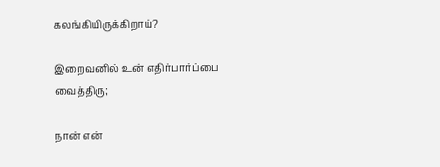கலங்கியிருக்கிறாய்?

இறைவனில் உன் எதிர்பார்ப்பை வைத்திரு;

நான் என்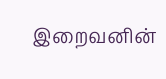இறைவனின்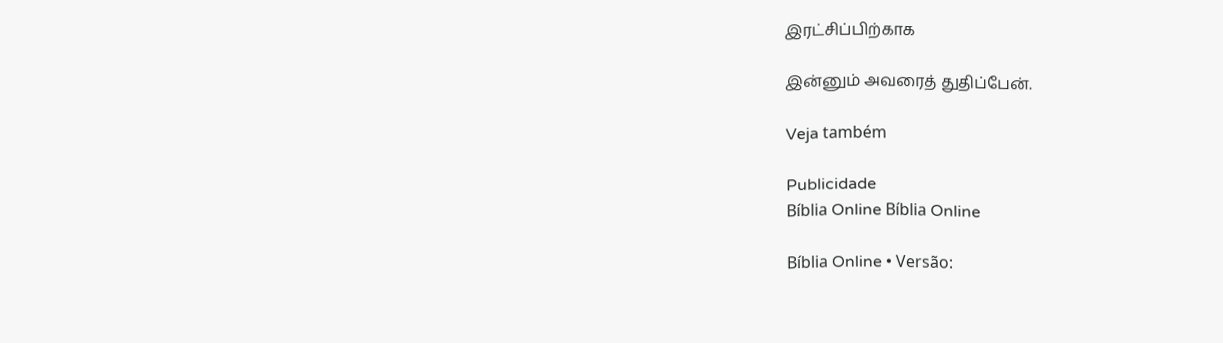இரட்சிப்பிற்காக

இன்னும் அவரைத் துதிப்பேன்.

Veja também

Publicidade
Bíblia Online Bíblia Online

Bíblia Online • Versão: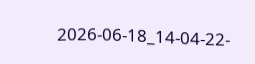2026-06-18_14-04-22-